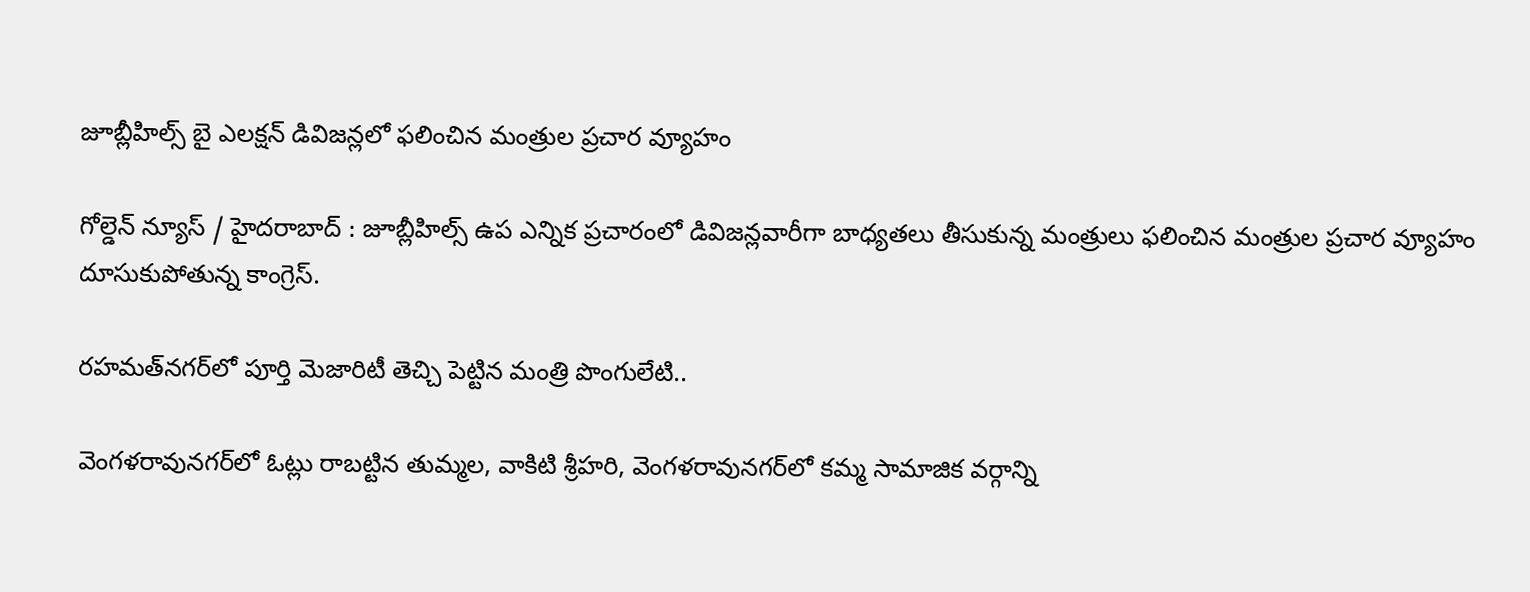జూబ్లీహిల్స్ బై ఎలక్షన్ డివిజన్లలో ఫలించిన మంత్రుల ప్రచార వ్యూహం

గోల్డెన్ న్యూస్ / హైదరాబాద్ : జూబ్లీహిల్స్‌ ఉప ఎన్నిక ప్రచారంలో డివిజన్లవారీగా బాధ్యతలు తీసుకున్న మంత్రులు ఫలించిన మంత్రుల ప్రచార వ్యూహం దూసుకుపోతున్న కాంగ్రెస్.

రహమత్‌నగర్‌లో పూర్తి మెజారిటీ తెచ్చి పెట్టిన మంత్రి పొంగులేటి..

వెంగళరావునగర్‌లో ఓట్లు రాబట్టిన తుమ్మల, వాకిటి శ్రీహరి, వెంగళరావునగర్‌లో కమ్మ సామాజిక వర్గాన్ని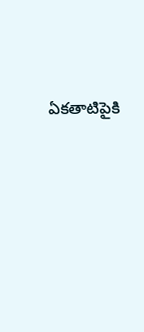ఏకతాటిపైకి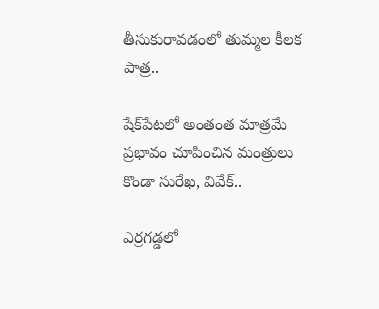తీసుకురావడంలో తుమ్మల కీలక పాత్ర..

షేక్‌పేటలో అంతంత మాత్రమే ప్రభావం చూపించిన మంత్రులు కొండా సురేఖ, వివేక్..

ఎర్రగడ్డలో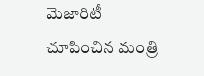మెజారిటీ చూపించిన మంత్రి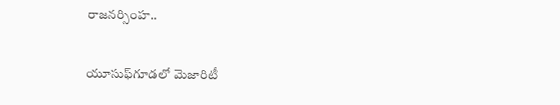రాజనర్సింహ..

యూసుఫ్‌గూడలో మెజారిటీ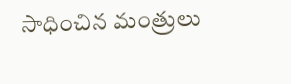సాధించిన మంత్రులు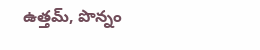ఉత్తమ్, పొన్నం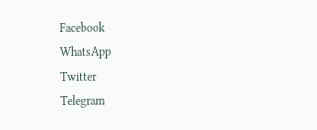Facebook
WhatsApp
Twitter
Telegram